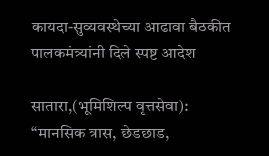कायदा-सुव्यवस्थेच्या आढावा बैठकीत पालकमंत्र्यांनी दिले स्पष्ट आदेश

सातारा,(भूमिशिल्प वृत्तसेवा): “मानसिक त्रास, छेडछाड,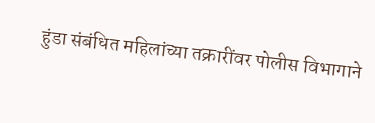हुंडा संबंधित महिलांच्या तक्रारींवर पोलीस विभागाने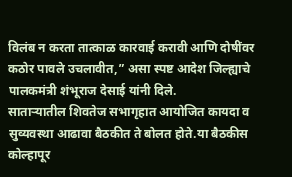विलंब न करता तात्काळ कारवाई करावी आणि दोषींवर कठोर पावले उचलावीत,” असा स्पष्ट आदेश जिल्ह्याचे पालकमंत्री शंभूराज देसाई यांनी दिले.
साताऱ्यातील शिवतेज सभागृहात आयोजित कायदा व सुव्यवस्था आढावा बैठकीत ते बोलत होते.या बैठकीस कोल्हापूर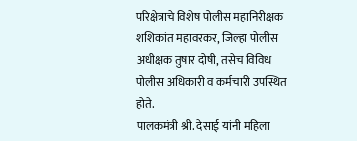परिक्षेत्राचे विशेष पोलीस महानिरीक्षक शशिकांत महावरकर, जिल्हा पोलीस अधीक्षक तुषार दोषी, तसेच विविध पोलीस अधिकारी व कर्मचारी उपस्थित होते.
पालकमंत्री श्री. देसाई यांनी महिला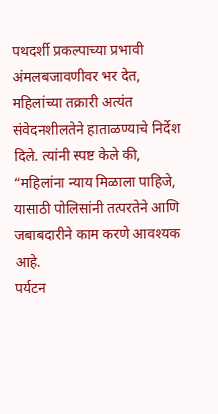पथदर्शी प्रकल्पाच्या प्रभावी अंमलबजावणीवर भर देत, महिलांच्या तक्रारी अत्यंत संवेदनशीलतेने हाताळण्याचे निर्देश दिले. त्यांनी स्पष्ट केले की, “महिलांना न्याय मिळाला पाहिजे, यासाठी पोलिसांनी तत्परतेने आणि जबाबदारीने काम करणे आवश्यक आहे.
पर्यटन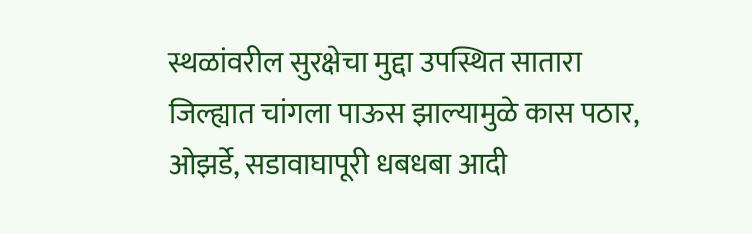स्थळांवरील सुरक्षेचा मुद्दा उपस्थित सातारा जिल्ह्यात चांगला पाऊस झाल्यामुळे कास पठार, ओझर्डे, सडावाघापूरी धबधबा आदी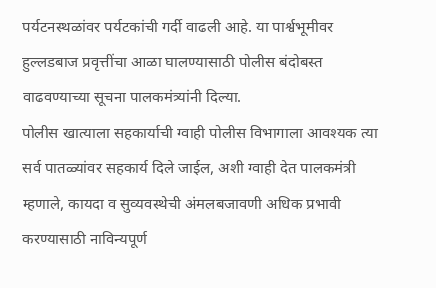पर्यटनस्थळांवर पर्यटकांची गर्दी वाढली आहे. या पार्श्वभूमीवर हुल्लडबाज प्रवृत्तींचा आळा घालण्यासाठी पोलीस बंदोबस्त वाढवण्याच्या सूचना पालकमंत्र्यांनी दिल्या.
पोलीस खात्याला सहकार्याची ग्वाही पोलीस विभागाला आवश्यक त्या सर्व पातळ्यांवर सहकार्य दिले जाईल, अशी ग्वाही देत पालकमंत्री म्हणाले, कायदा व सुव्यवस्थेची अंमलबजावणी अधिक प्रभावी करण्यासाठी नाविन्यपूर्ण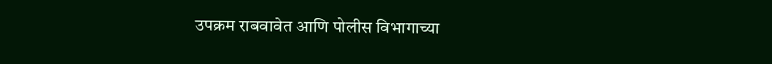उपक्रम राबवावेत आणि पोलीस विभागाच्या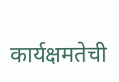कार्यक्षमतेची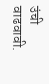उंची वाढवावी.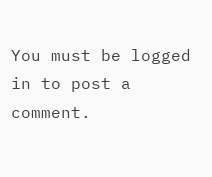You must be logged in to post a comment.